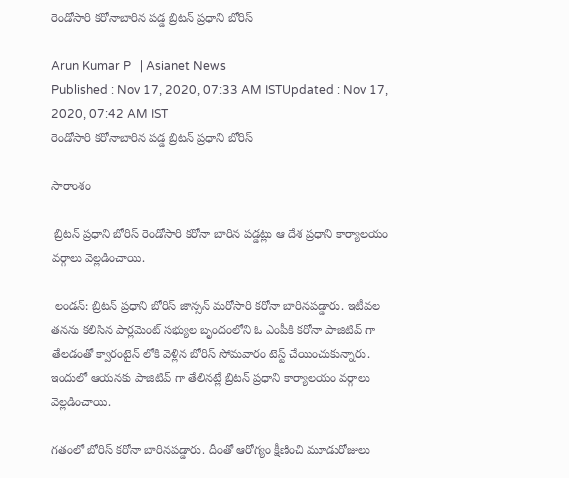రెండోసారి కరోనాబారిన పడ్డ బ్రిటన్ ప్రధాని బోరిస్

Arun Kumar P   | Asianet News
Published : Nov 17, 2020, 07:33 AM ISTUpdated : Nov 17, 2020, 07:42 AM IST
రెండోసారి కరోనాబారిన పడ్డ బ్రిటన్ ప్రధాని బోరిస్

సారాంశం

 బ్రిటన్ ప్రధాని బోరిస్ రెండోసారి కరోనా బారిన పడ్డట్లు ఆ దేశ ప్రధాని కార్యాలయం వర్గాలు వెల్లడించాయి.

 లండన్: బ్రిటన్ ప్రధాని బోరిస్ జాన్సన్ మరోసారి కరోనా బారినపడ్డారు. ఇటీవల తనను కలిసిన పార్లమెంట్ సభ్యుల బృందంలోని ఓ ఎంపీకి కరోనా పాజిటివ్ గా తేలడంతో క్వారంటైన్ లోకి వెళ్లిన బోరిస్ సోమవారం టెస్ట్ చేయించుకున్నారు. ఇందులో ఆయనకు పాజిటివ్ గా తేలినట్లే బ్రిటన్ ప్రధాని కార్యాలయం వర్గాలు వెల్లడించాయి.

గతంలో బోరిస్ కరోనా బారినపడ్డారు. దీంతో ఆరోగ్యం క్షీణించి మూడురోజులు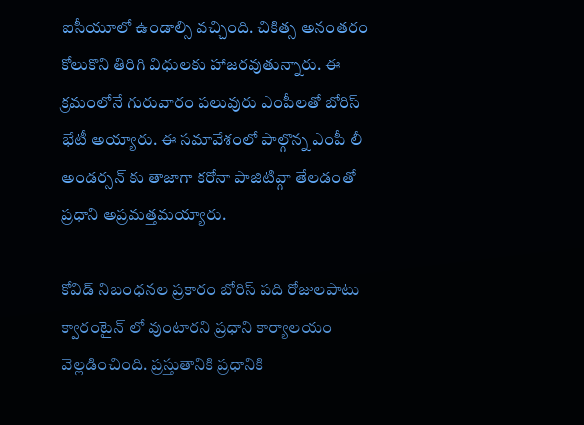ఐసీయూలో ఉండాల్సి వచ్చింది. చికిత్స అనంతరం కోలుకొని తిరిగి విధులకు హాజరవుతున్నారు. ఈ క్రమంలోనే గురువారం పలువురు ఎంపీలతో బోరిస్‌ భేటీ అయ్యారు. ఈ సమావేశంలో పాల్గొన్న ఎంపీ లీ అండర్సన్ కు తాజాగా కరోనా పాజిటివ్గా తేలడంతో ప్రధాని అప్రమత్తమయ్యారు.

కోవిడ్ నిబంధనల ప్రకారం బోరిస్ పది రోజులపాటు క్వారంటైన్ లో వుంటారని ప్రధాని కార్యాలయం వెల్లడించింది. ప్రస్తుతానికి ప్రధానికి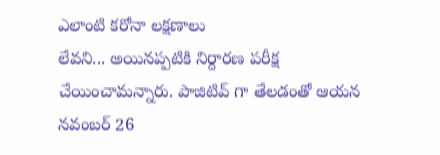ఎలాంటి కరోనా లక్షణాలు
లేవని... అయినప్పటికి నిర్దారణ పరీక్ష చేయించామన్నారు. పాజిటివ్ గా తేలడంతో ఆయన నవంబర్‌ 26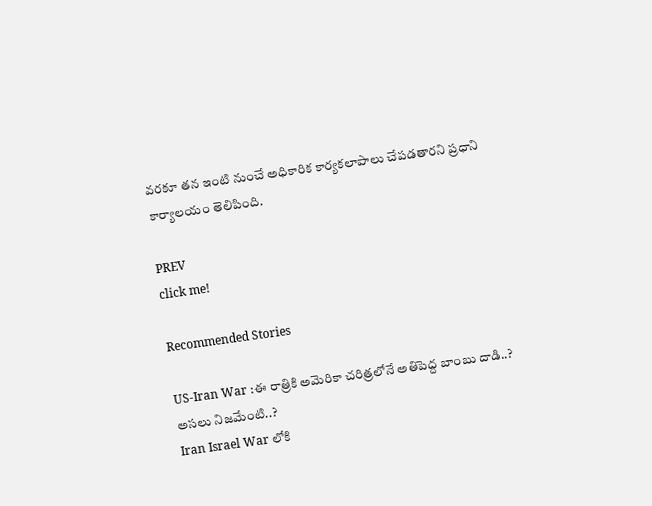వరకూ తన ఇంటి నుంచే అధికారిక కార్యకలాపాలు చేపడతారని ప్రధాని కార్యాలయం తెలిపింది.

PREV
click me!

Recommended Stories

US-Iran War :ఈ రాత్రికి అమెరికా చరిత్రలోనే అతిపెద్ద బాంబు దాడి..? అసలు నిజమేంటి..?
Iran Israel War లోకి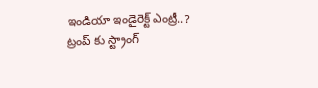ఇండియా ఇండైరెక్ట్ ఎంట్రీ..? ట్రంప్ కు స్ట్రాంగ్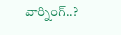వార్నింగ్..?